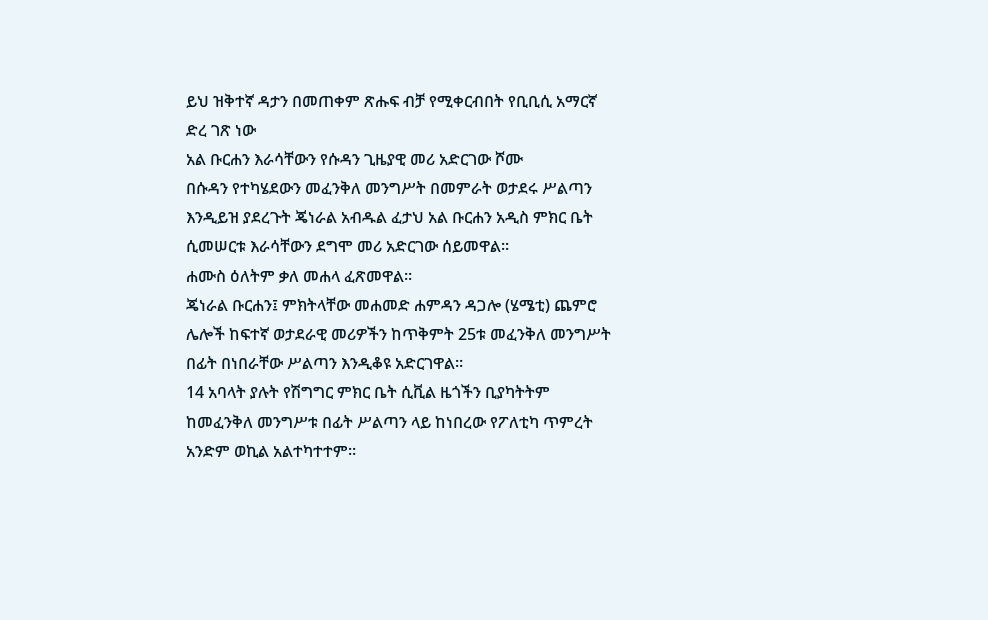ይህ ዝቅተኛ ዳታን በመጠቀም ጽሑፍ ብቻ የሚቀርብበት የቢቢሲ አማርኛ ድረ ገጽ ነው
አል ቡርሐን እራሳቸውን የሱዳን ጊዜያዊ መሪ አድርገው ሾሙ
በሱዳን የተካሄደውን መፈንቅለ መንግሥት በመምራት ወታደሩ ሥልጣን እንዲይዝ ያደረጉት ጄነራል አብዱል ፈታህ አል ቡርሐን አዲስ ምክር ቤት ሲመሠርቱ እራሳቸውን ደግሞ መሪ አድርገው ሰይመዋል።
ሐሙስ ዕለትም ቃለ መሐላ ፈጽመዋል።
ጄነራል ቡርሐን፤ ምክትላቸው መሐመድ ሐምዳን ዳጋሎ (ሄሜቲ) ጨምሮ ሌሎች ከፍተኛ ወታደራዊ መሪዎችን ከጥቅምት 25ቱ መፈንቅለ መንግሥት በፊት በነበራቸው ሥልጣን እንዲቆዩ አድርገዋል።
14 አባላት ያሉት የሽግግር ምክር ቤት ሲቪል ዜጎችን ቢያካትትም ከመፈንቅለ መንግሥቱ በፊት ሥልጣን ላይ ከነበረው የፖለቲካ ጥምረት አንድም ወኪል አልተካተተም።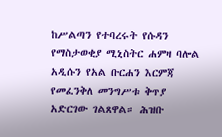ከሥልጣን የተባረሩት የሱዳን የማስታወቂያ ሚኒስትር ሐምዛ ባሎል አዲሱን የአል ቡርሐን እርምጃ የመፈንቅለ መንግሥቱ ቅጥያ አድርገው ገልጸዋል። ሕዝቡ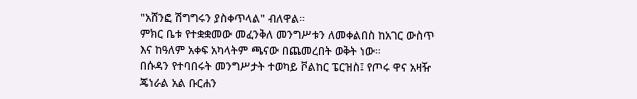"አሸንፎ ሽግግሩን ያስቀጥላል" ብለዋል።
ምክር ቤቱ የተቋቋመው መፈንቅለ መንግሥቱን ለመቀልበስ ከአገር ውስጥ እና ከዓለም አቀፍ አካላትም ጫናው በጨመረበት ወቅት ነው።
በሱዳን የተባበሩት መንግሥታት ተወካይ ቮልከር ፔርዝስ፤ የጦሩ ዋና አዛዥ ጄነራል አል ቡርሐን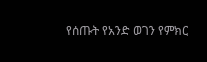የሰጡት የአንድ ወገን የምክር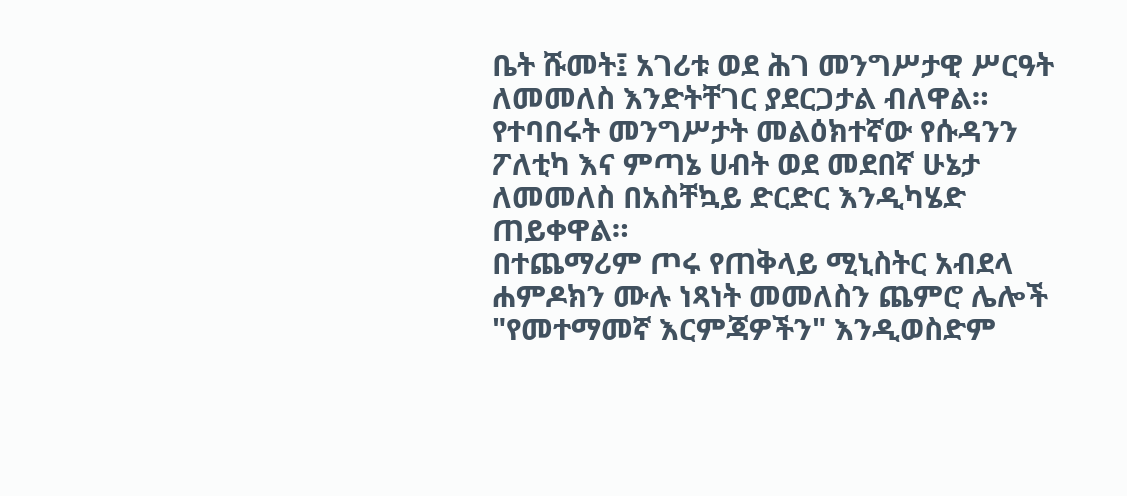ቤት ሹመት፤ አገሪቱ ወደ ሕገ መንግሥታዊ ሥርዓት ለመመለስ እንድትቸገር ያደርጋታል ብለዋል።
የተባበሩት መንግሥታት መልዕክተኛው የሱዳንን ፖለቲካ እና ምጣኔ ሀብት ወደ መደበኛ ሁኔታ ለመመለስ በአስቸኳይ ድርድር እንዲካሄድ ጠይቀዋል።
በተጨማሪም ጦሩ የጠቅላይ ሚኒስትር አብደላ ሐምዶክን ሙሉ ነጻነት መመለስን ጨምሮ ሌሎች "የመተማመኛ እርምጃዎችን" እንዲወስድም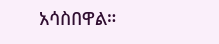አሳስበዋል።